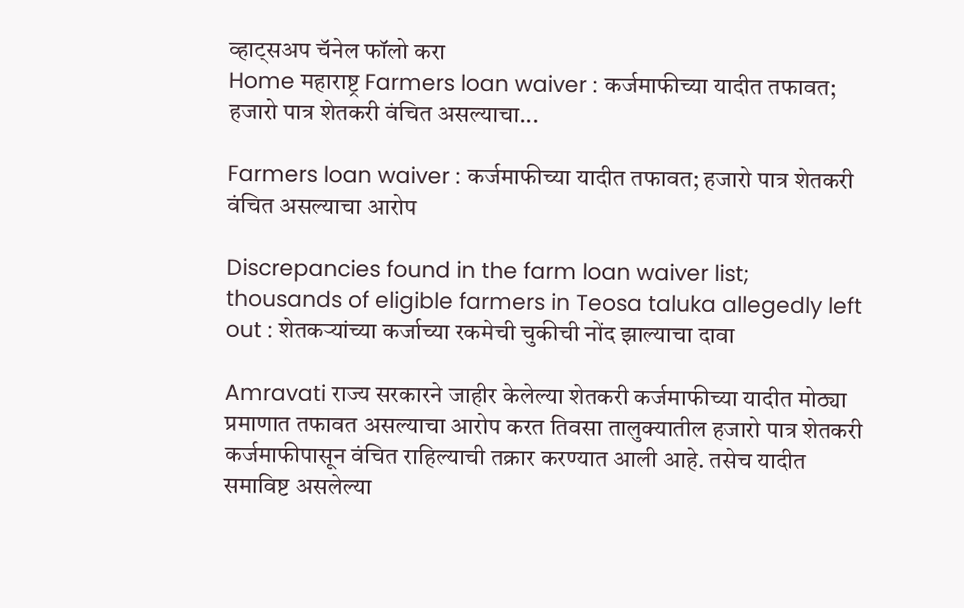व्हाट्सअप चॅनेल फॉलो करा
Home महाराष्ट्र Farmers loan waiver : कर्जमाफीच्या यादीत तफावत; हजारो पात्र शेतकरी वंचित असल्याचा...

Farmers loan waiver : कर्जमाफीच्या यादीत तफावत; हजारो पात्र शेतकरी वंचित असल्याचा आरोप

Discrepancies found in the farm loan waiver list; thousands of eligible farmers in Teosa taluka allegedly left out : शेतकऱ्यांच्या कर्जाच्या रकमेची चुकीची नोंद झाल्याचा दावा

Amravati राज्य सरकारने जाहीर केलेल्या शेतकरी कर्जमाफीच्या यादीत मोठ्या प्रमाणात तफावत असल्याचा आरोप करत तिवसा तालुक्यातील हजारो पात्र शेतकरी कर्जमाफीपासून वंचित राहिल्याची तक्रार करण्यात आली आहे. तसेच यादीत समाविष्ट असलेल्या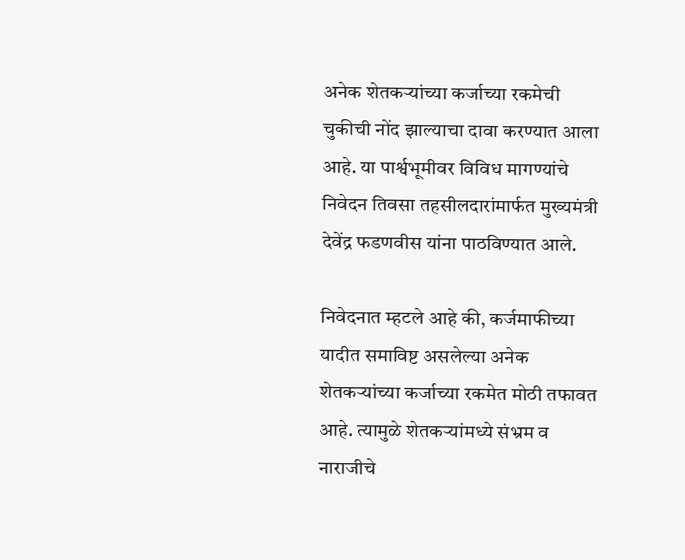अनेक शेतकऱ्यांच्या कर्जाच्या रकमेची चुकीची नोंद झाल्याचा दावा करण्यात आला आहे. या पार्श्वभूमीवर विविध मागण्यांचे निवेदन तिवसा तहसीलदारांमार्फत मुख्यमंत्री देवेंद्र फडणवीस यांना पाठविण्यात आले.

निवेदनात म्हटले आहे की, कर्जमाफीच्या यादीत समाविष्ट असलेल्या अनेक शेतकऱ्यांच्या कर्जाच्या रकमेत मोठी तफावत आहे. त्यामुळे शेतकऱ्यांमध्ये संभ्रम व नाराजीचे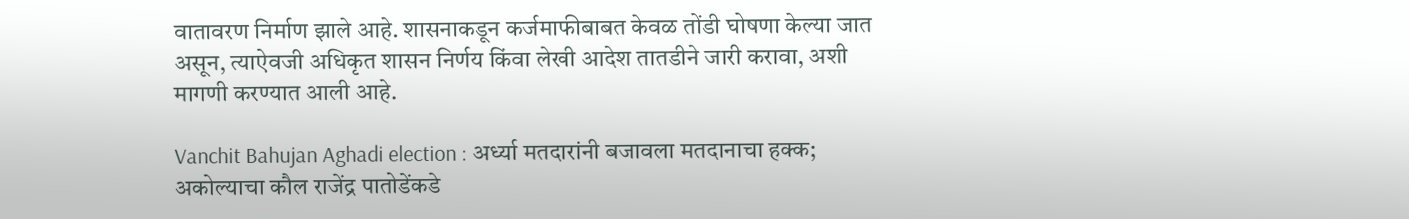वातावरण निर्माण झाले आहे. शासनाकडून कर्जमाफीबाबत केवळ तोंडी घोषणा केल्या जात असून, त्याऐवजी अधिकृत शासन निर्णय किंवा लेखी आदेश तातडीने जारी करावा, अशी मागणी करण्यात आली आहे.

Vanchit Bahujan Aghadi election : अर्ध्या मतदारांनी बजावला मतदानाचा हक्क; अकोल्याचा कौल राजेंद्र पातोडेंकडे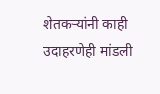शेतकऱ्यांनी काही उदाहरणेही मांडली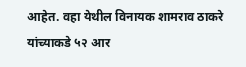आहेत. वहा येथील विनायक शामराव ठाकरे यांच्याकडे ५२ आर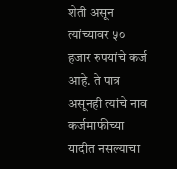शेती असून त्यांच्यावर ५० हजार रुपयांचे कर्ज आहे. ते पात्र असूनही त्यांचे नाव कर्जमाफीच्या यादीत नसल्याचा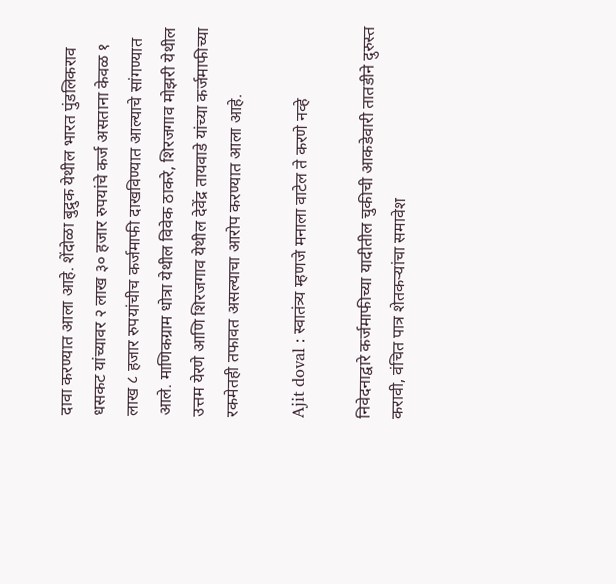दावा करण्यात आला आहे. शेंदोळा बुद्रुक येथील भारत पुंडलिकराव धसकट यांच्यावर २ लाख ३० हजार रुपयांचे कर्ज असताना केवळ १ लाख ८ हजार रुपयांचीच कर्जमाफी दाखविण्यात आल्याचे सांगण्यात आले. माणिकग्राम धोत्रा येथील विवेक ठाकरे, शिरजगाव मोझरी येथील उत्तम येरणे आणि शिरजगाव येथील देवेंद्र तायवाडे यांच्या कर्जमाफीच्या रकमेतही तफावत असल्याचा आरोप करण्यात आला आहे.

Ajit doval : स्वातंत्र्य म्हणजे मनाला वाटेल ते करणे नव्हे

निवेदनाद्वारे कर्जमाफीच्या यादीतील चुकीची आकडेवारी तातडीने दुरुस्त करावी, वंचित पात्र शेतकऱ्यांचा समावेश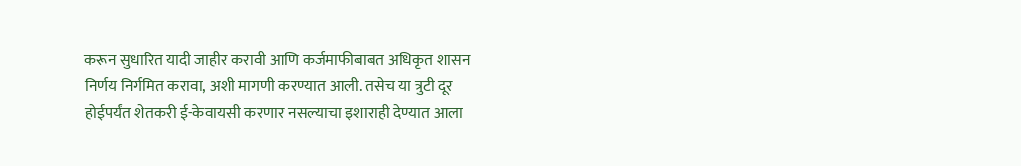करून सुधारित यादी जाहीर करावी आणि कर्जमाफीबाबत अधिकृत शासन निर्णय निर्गमित करावा, अशी मागणी करण्यात आली. तसेच या त्रुटी दूर होईपर्यंत शेतकरी ई-केवायसी करणार नसल्याचा इशाराही देण्यात आला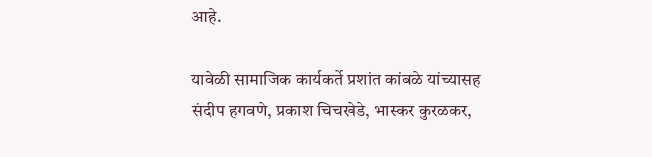आहे.

यावेळी सामाजिक कार्यकर्ते प्रशांत कांबळे यांच्यासह संदीप हगवणे, प्रकाश चिचखेडे, भास्कर कुरळकर,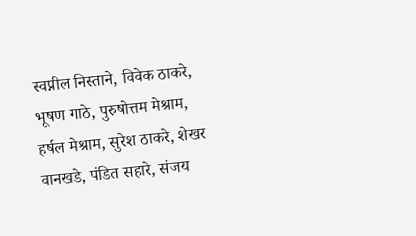स्वप्नील निस्ताने, विवेक ठाकरे, भूषण गाठे, पुरुषोत्तम मेश्राम, हर्षल मेश्राम, सुरेश ठाकरे, शेखर वानखडे, पंडित सहारे, संजय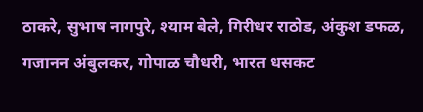ठाकरे, सुभाष नागपुरे, श्याम बेले, गिरीधर राठोड, अंकुश डफळ, गजानन अंबुलकर, गोपाळ चौधरी, भारत धसकट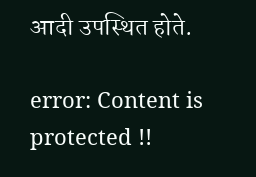आदी उपस्थित होते.

error: Content is protected !!